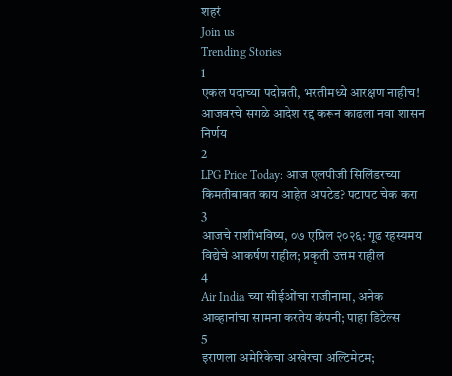शहरं
Join us
Trending Stories
1
एकल पदाच्या पदोन्नती, भरतीमध्ये आरक्षण नाहीच! आजवरचे सगळे आदेश रद्द करून काढला नवा शासन निर्णय
2
LPG Price Today: आज एलपीजी सिलिंडरच्या किमतीबाबत काय आहेत अपटेड? पटापट चेक करा
3
आजचे राशीभविष्य, ०७ एप्रिल २०२६: गूढ रहस्यमय विद्येचे आकर्षण राहील; प्रकृती उत्तम राहील
4
Air India च्या सीईओंचा राजीनामा, अनेक आव्हानांचा सामना करतेय कंपनी; पाहा डिटेल्स
5
इराणला अमेरिकेचा अखेरचा अल्टिमेटम;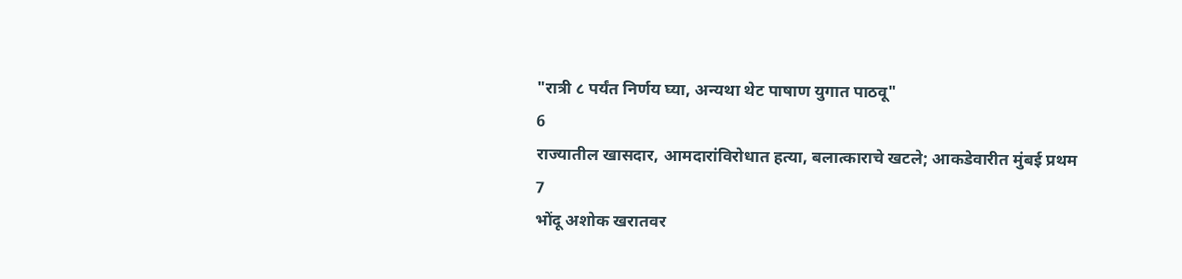"रात्री ८ पर्यंत निर्णय घ्या, अन्यथा थेट पाषाण युगात पाठवू"
6
राज्यातील खासदार, आमदारांविरोधात हत्या, बलात्काराचे खटले; आकडेवारीत मुंबई प्रथम
7
भोंदू अशोक खरातवर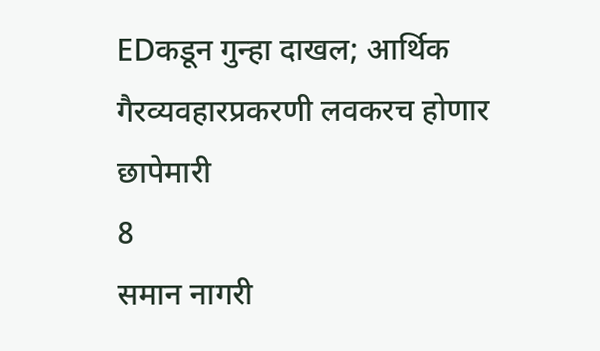EDकडून गुन्हा दाखल; आर्थिक गैरव्यवहारप्रकरणी लवकरच होणार छापेमारी
8
समान नागरी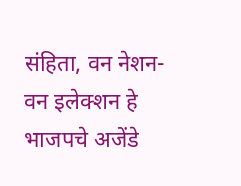संहिता, वन नेशन-वन इलेक्शन हे भाजपचे अजेंडे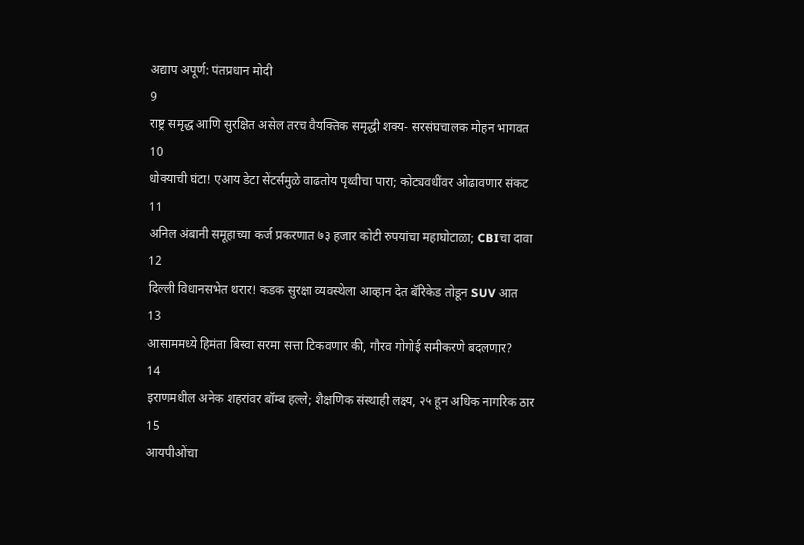अद्याप अपूर्ण: पंतप्रधान मोदी
9
राष्ट्र समृद्ध आणि सुरक्षित असेल तरच वैयक्तिक समृद्धी शक्य- सरसंघचालक मोहन भागवत
10
धोक्याची घंटा! एआय डेटा सेंटर्समुळे वाढतोय पृथ्वीचा पारा; कोट्यवधींवर ओढावणार संकट
11
अनिल अंबानी समूहाच्या कर्ज प्रकरणात ७३ हजार कोटी रुपयांचा महाघोटाळा; CBIचा दावा
12
दिल्ली विधानसभेत थरार! कडक सुरक्षा व्यवस्थेला आव्हान देत बॅरिकेड तोडून SUV आत
13
आसाममध्ये हिमंता बिस्वा सरमा सत्ता टिकवणार की, गौरव गोगोई समीकरणे बदलणार?
14
इराणमधील अनेक शहरांवर बॉम्ब हल्ले; शैक्षणिक संस्थाही लक्ष्य, २५ हून अधिक नागरिक ठार
15
आयपीओंचा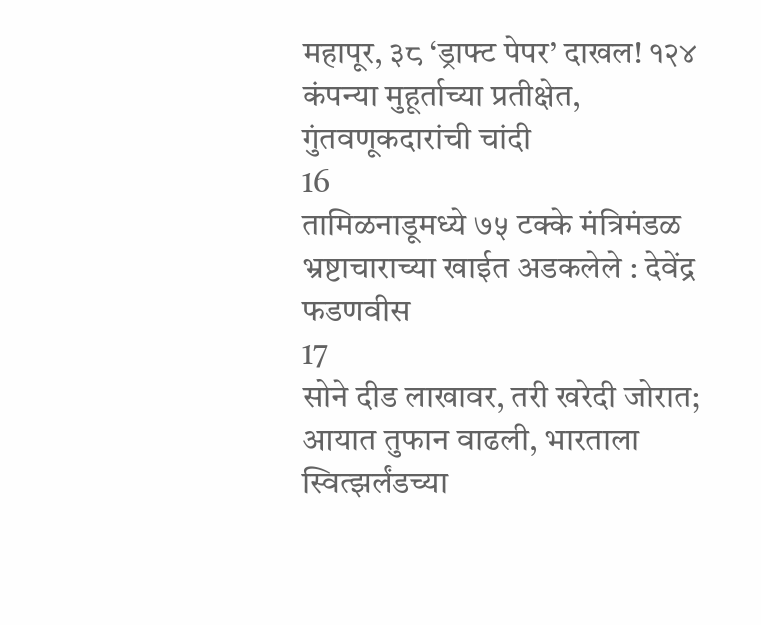महापूर, ३८ ‘ड्राफ्ट पेपर’ दाखल! १२४ कंपन्या मुहूर्ताच्या प्रतीक्षेत, गुंतवणूकदारांची चांदी
16
तामिळनाडूमध्ये ७५ टक्के मंत्रिमंडळ भ्रष्टाचाराच्या खाईत अडकलेले : देवेंद्र फडणवीस
17
सोने दीड लाखावर, तरी खरेदी जोरात; आयात तुफान वाढली, भारताला स्वित्झर्लंडच्या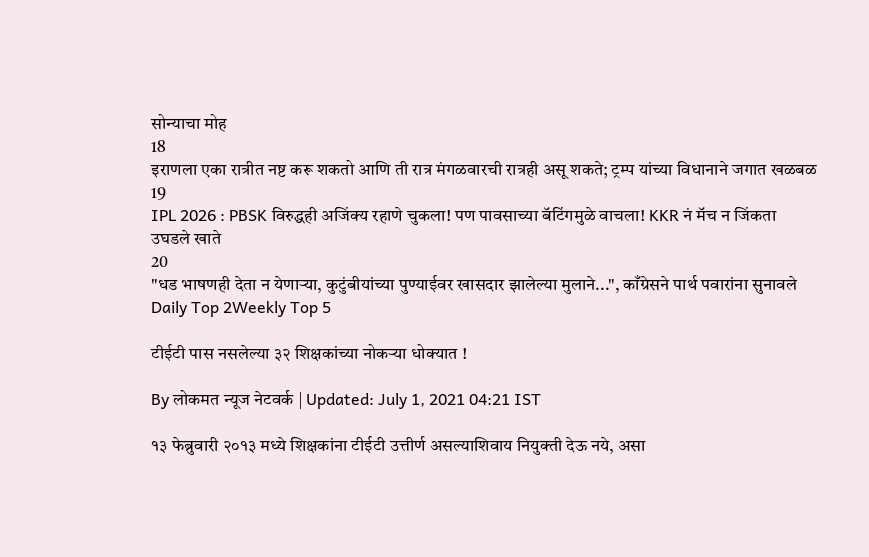सोन्याचा मोह
18
इराणला एका रात्रीत नष्ट करू शकतो आणि ती रात्र मंगळवारची रात्रही असू शकते; ट्रम्प यांच्या विधानाने जगात खळबळ
19
IPL 2026 : PBSK विरुद्धही अजिंक्य रहाणे चुकला! पण पावसाच्या बॅटिंगमुळे वाचला! KKR नं मॅच न जिंकता उघडले खाते
20
"धड भाषणही देता न येणाऱ्या, कुटुंबीयांच्या पुण्याईवर खासदार झालेल्या मुलाने...", काँग्रेसने पार्थ पवारांना सुनावले
Daily Top 2Weekly Top 5

टीईटी पास नसलेल्या ३२ शिक्षकांच्या नोकऱ्या धोक्यात !

By लोकमत न्यूज नेटवर्क | Updated: July 1, 2021 04:21 IST

१३ फेब्रुवारी २०१३ मध्ये शिक्षकांना टीईटी उत्तीर्ण असल्याशिवाय नियुक्ती देऊ नये, असा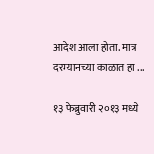आदेश आला होता. मात्र दरम्यानच्या काळात हा ...

१३ फेब्रुवारी २०१३ मध्ये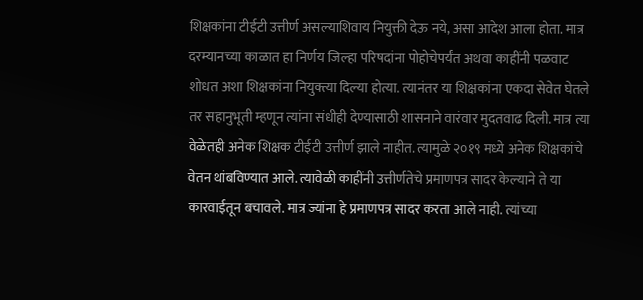शिक्षकांना टीईटी उत्तीर्ण असल्याशिवाय नियुक्ती देऊ नये, असा आदेश आला होता. मात्र दरम्यानच्या काळात हा निर्णय जिल्हा परिषदांना पोहोचेपर्यंत अथवा काहींनी पळवाट शोधत अशा शिक्षकांना नियुक्त्या दिल्या होत्या. त्यानंतर या शिक्षकांना एकदा सेवेत घेतले तर सहानुभूती म्हणून त्यांना संधीही देण्यासाठी शासनाने वारंवार मुदतवाढ दिली. मात्र त्या वेळेतही अनेक शिक्षक टीईटी उत्तीर्ण झाले नाहीत. त्यामुळे २०१९ मध्ये अनेक शिक्षकांचे वेतन थांबविण्यात आले. त्यावेळी काहींनी उत्तीर्णतेचे प्रमाणपत्र सादर केल्याने ते या कारवाईतून बचावले. मात्र ज्यांना हे प्रमाणपत्र सादर करता आले नाही. त्यांच्या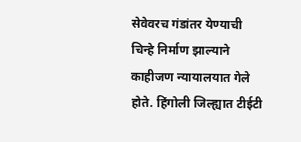सेवेवरच गंडांतर येण्याची चिन्हे निर्माण झाल्याने काहीजण न्यायालयात गेले होते. हिंगोली जिल्ह्यात टीईटी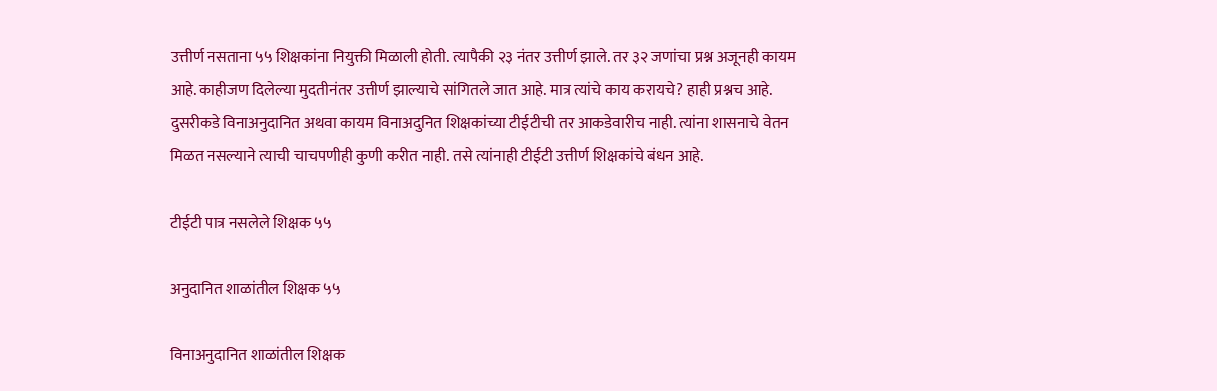उत्तीर्ण नसताना ५५ शिक्षकांना नियुक्ती मिळाली होती. त्यापैकी २३ नंतर उत्तीर्ण झाले. तर ३२ जणांचा प्रश्न अजूनही कायम आहे. काहीजण दिलेल्या मुदतीनंतर उत्तीर्ण झाल्याचे सांगितले जात आहे. मात्र त्यांचे काय करायचे? हाही प्रश्नच आहे. दुसरीकडे विनाअनुदानित अथवा कायम विनाअदुनित शिक्षकांच्या टीईटीची तर आकडेवारीच नाही. त्यांना शासनाचे वेतन मिळत नसल्याने त्याची चाचपणीही कुणी करीत नाही. तसे त्यांनाही टीईटी उत्तीर्ण शिक्षकांचे बंधन आहे.

टीईटी पात्र नसलेले शिक्षक ५५

अनुदानित शाळांतील शिक्षक ५५

विनाअनुदानित शाळांतील शिक्षक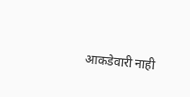आकडेवारी नाही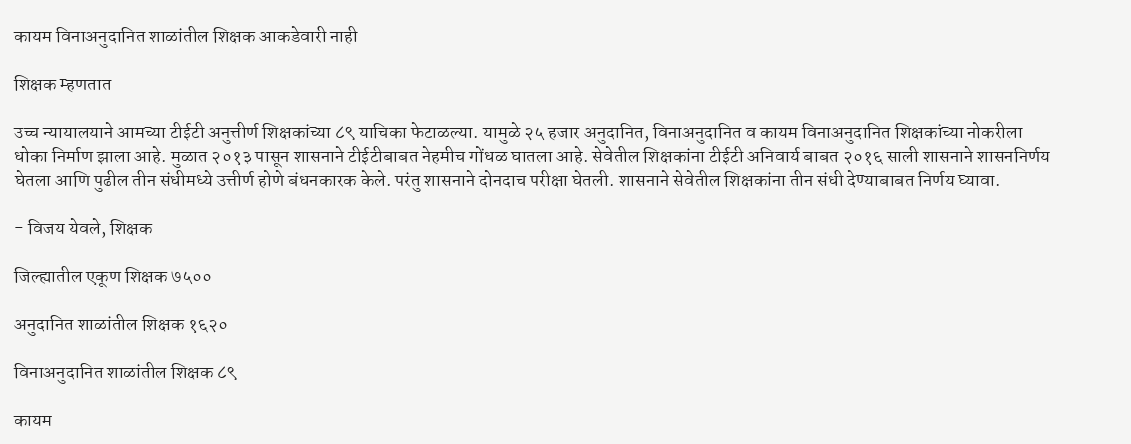कायम विनाअनुदानित शाळांतील शिक्षक आकडेवारी नाही

शिक्षक म्हणतात

उच्च न्यायालयाने आमच्या टीईटी अनुत्तीर्ण शिक्षकांच्या ८९ याचिका फेटाळल्या. यामुळे २५ हजार अनुदानित, विनाअनुदानित व कायम विनाअनुदानित शिक्षकांच्या नोकरीला धोका निर्माण झाला आहे. मुळात २०१३ पासून शासनाने टीईटीबाबत नेहमीच गोंधळ घातला आहे. सेवेतील शिक्षकांना टीईटी अनिवार्य बाबत २०१६ साली शासनाने शासननिर्णय घेतला आणि पुढील तीन संधीमध्ये उत्तीर्ण होणे बंधनकारक केले. परंतु शासनाने दोनदाच परीक्षा घेतली. शासनाने सेवेतील शिक्षकांना तीन संधी देण्याबाबत निर्णय घ्यावा.

- विजय येवले, शिक्षक

जिल्ह्यातील एकूण शिक्षक ७५००

अनुदानित शाळांतील शिक्षक १६२०

विनाअनुदानित शाळांतील शिक्षक ८९

कायम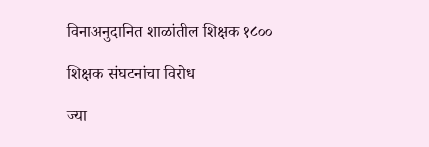विनाअनुदानित शाळांतील शिक्षक १८००

शिक्षक संघटनांचा विरोध

ज्या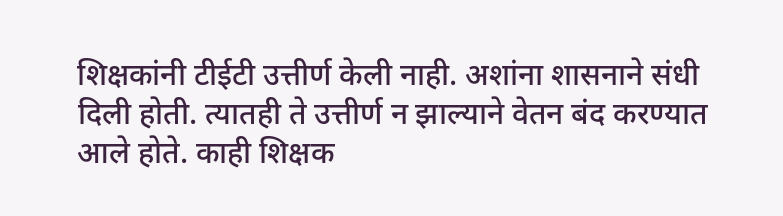शिक्षकांनी टीईटी उत्तीर्ण केली नाही. अशांना शासनाने संधी दिली होती. त्यातही ते उत्तीर्ण न झाल्याने वेतन बंद करण्यात आले होते. काही शिक्षक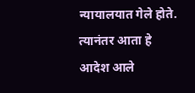न्यायालयात गेले होते. त्यानंतर आता हे आदेश आले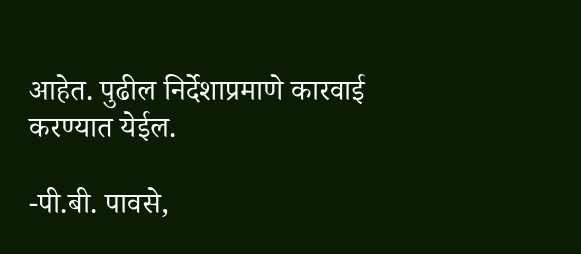आहेत. पुढील निर्देशाप्रमाणे कारवाई करण्यात येईल.

-पी.बी. पावसे,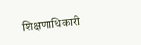शिक्षणाधिकारी